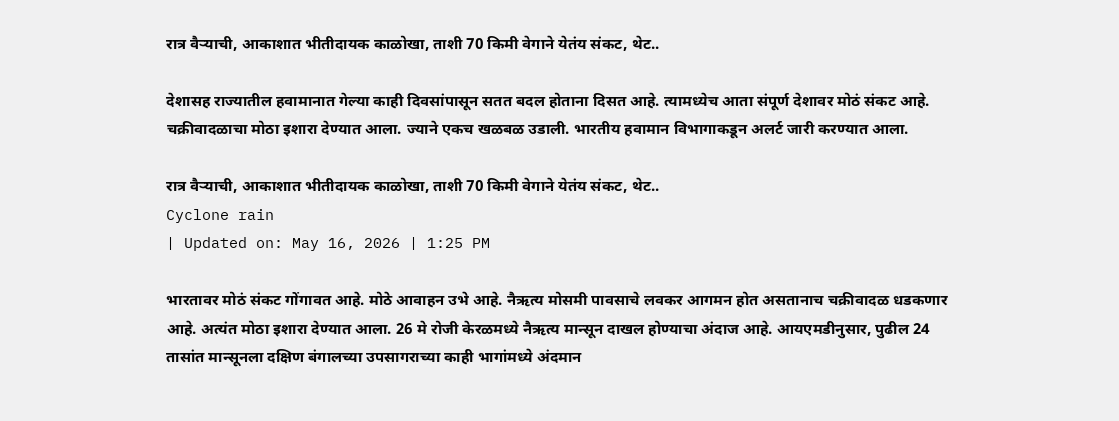रात्र वैऱ्याची, आकाशात भीतीदायक काळोखा, ताशी 70 किमी वेगाने येतंय संकट, थेट..

देशासह राज्यातील हवामानात गेल्या काही दिवसांपासून सतत बदल होताना दिसत आहे. त्यामध्येच आता संपूर्ण देशावर मोठं संकट आहे. चक्रीवादळाचा मोठा इशारा देण्यात आला. ज्याने एकच खळबळ उडाली. भारतीय हवामान विभागाकडून अलर्ट जारी करण्यात आला.

रात्र वैऱ्याची, आकाशात भीतीदायक काळोखा, ताशी 70 किमी वेगाने येतंय संकट, थेट..
Cyclone rain
| Updated on: May 16, 2026 | 1:25 PM

भारतावर मोठं संकट गोंगावत आहे. मोठे आवाहन उभे आहे. नैऋत्य मोसमी पावसाचे लवकर आगमन होत असतानाच चक्रीवादळ धडकणार आहे. अत्यंत मोठा इशारा देण्यात आला. 26 मे रोजी केरळमध्ये नैऋत्य मान्सून दाखल होण्याचा अंदाज आहे. आयएमडीनुसार, पुढील 24 तासांत मान्सूनला दक्षिण बंगालच्या उपसागराच्या काही भागांमध्ये अंदमान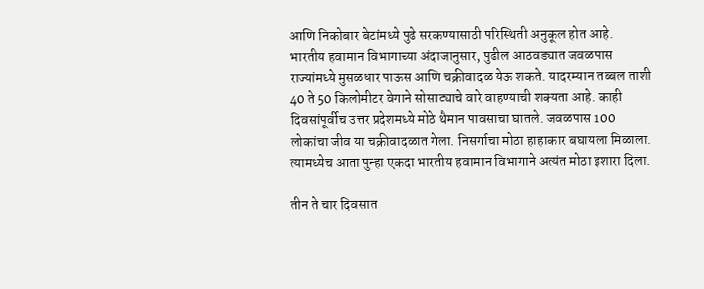आणि निकोबार बेटांमध्ये पुढे सरकण्यासाठी परिस्थिती अनुकूल होत आहे. भारतीय हवामान विभागाच्या अंदाजानुसार, पुढील आठवड्यात जवळपास राज्यांमध्ये मुसळधार पाऊस आणि चक्रीवादळ येऊ शकते. यादरम्यान तब्बल ताशी 40 ते 50 किलोमीटर वेगाने सोसाट्याचे वारे वाहण्याची शक्यता आहे. काही दिवसांपूर्वीच उत्तर प्रदेशमध्ये मोठे थैमान पावसाचा घातले. जवळपास 100 लोकांचा जीव या चक्रीवादळात गेला. निसर्गाचा मोठा हाहाकार बघायला मिळाला. त्यामध्येच आता पुन्हा एकदा भारतीय हवामान विभागाने अत्यंत मोठा इशारा दिला.

तीन ते चार दिवसात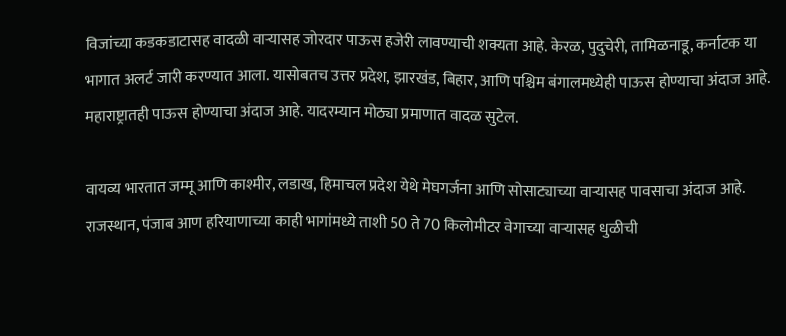विजांच्या कडकडाटासह वादळी वाऱ्यासह जोरदार पाऊस हजेरी लावण्याची शक्यता आहे. केरळ, पुदुचेरी, तामिळनाडू, कर्नाटक या भागात अलर्ट जारी करण्यात आला. यासोबतच उत्तर प्रदेश, झारखंड, बिहार, आणि पश्चिम बंगालमध्येही पाऊस होण्याचा अंदाज आहे. महाराष्ट्रातही पाऊस होण्याचा अंदाज आहे. यादरम्यान मोठ्या प्रमाणात वादळ सुटेल.

वायव्य भारतात जम्मू आणि काश्मीर, लडाख, हिमाचल प्रदेश येथे मेघगर्जना आणि सोसाट्याच्या वाऱ्यासह पावसाचा अंदाज आहे. राजस्थान, पंजाब आण हरियाणाच्या काही भागांमध्ये ताशी 50 ते 70 किलोमीटर वेगाच्या वाऱ्यासह धुळीची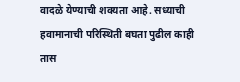वादळे येण्याची शक्यता आहे. सध्याची हवामानाची परिस्थिती बघता पुढील काही तास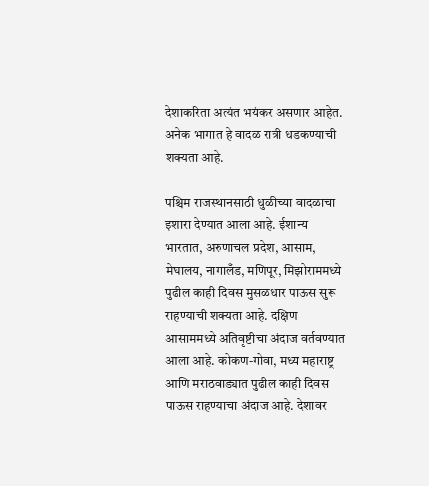देशाकरिता अत्यंत भयंकर असणार आहेत. अनेक भागात हे वादळ रात्री धडकण्याची शक्यता आहे.

पश्चिम राजस्थानसाठी धुळीच्या वादळाचा इशारा देण्यात आला आहे. ईशान्य भारतात, अरुणाचल प्रदेश, आसाम, मेघालय, नागालँड, मणिपूर, मिझोराममध्ये पुढील काही दिवस मुसळधार पाऊस सुरू राहण्याची शक्यता आहे. दक्षिण आसाममध्ये अतिवृष्टीचा अंदाज वर्तवण्यात आला आहे. कोकण-गोवा, मध्य महाराष्ट्र आणि मराठवाड्यात पुढील काही दिवस पाऊस राहण्याचा अंदाज आहे. देशावर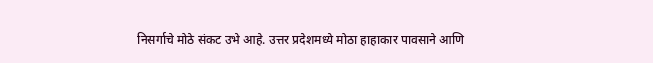निसर्गाचे मोठे संकट उभे आहे. उत्तर प्रदेशमध्ये मोठा हाहाकार पावसाने आणि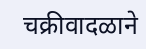चक्रीवादळाने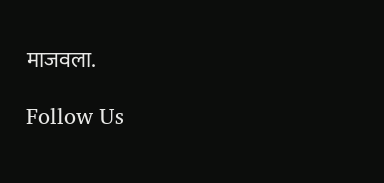माजवला.

Follow Us